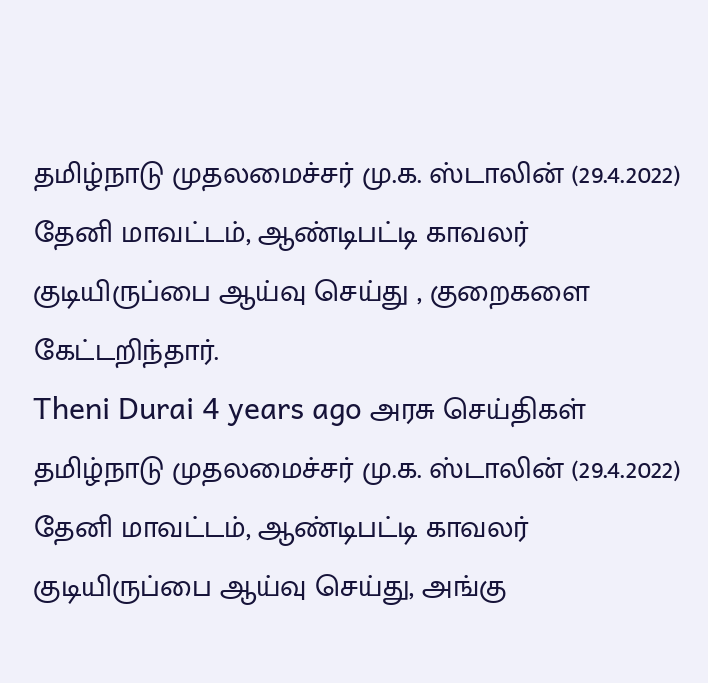தமிழ்நாடு முதலமைச்சர் மு.க. ஸ்டாலின் (29.4.2022) தேனி மாவட்டம், ஆண்டிபட்டி காவலர் குடியிருப்பை ஆய்வு செய்து , குறைகளை கேட்டறிந்தார்.
Theni Durai 4 years ago அரசு செய்திகள்
தமிழ்நாடு முதலமைச்சர் மு.க. ஸ்டாலின் (29.4.2022) தேனி மாவட்டம், ஆண்டிபட்டி காவலர் குடியிருப்பை ஆய்வு செய்து, அங்கு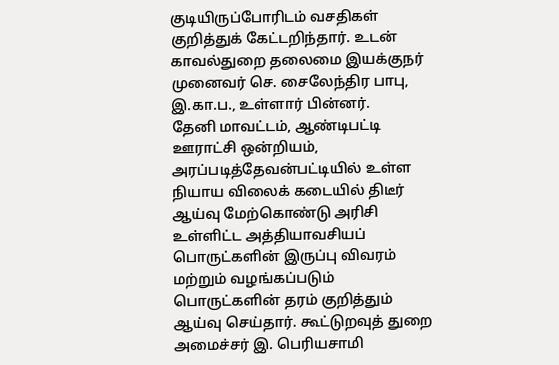குடியிருப்போரிடம் வசதிகள் குறித்துக் கேட்டறிந்தார். உடன் காவல்துறை தலைமை இயக்குநர் முனைவர் செ. சைலேந்திர பாபு, இ.கா.ப., உள்ளார் பின்னர்.
தேனி மாவட்டம், ஆண்டிபட்டி ஊராட்சி ஒன்றியம், அரப்படித்தேவன்பட்டியில் உள்ள நியாய விலைக் கடையில் திடீர் ஆய்வு மேற்கொண்டு அரிசி உள்ளிட்ட அத்தியாவசியப் பொருட்களின் இருப்பு விவரம் மற்றும் வழங்கப்படும் பொருட்களின் தரம் குறித்தும் ஆய்வு செய்தார். கூட்டுறவுத் துறை அமைச்சர் இ. பெரியசாமி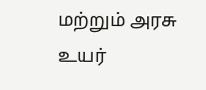மற்றும் அரசு உயர்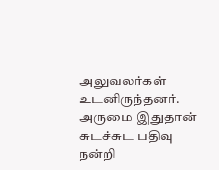அலுவலர்கள் உடனிருந்தனர்.
அருமை இதுதான் சுடச்சுட பதிவு நன்றி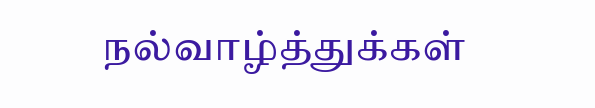நல்வாழ்த்துக்கள்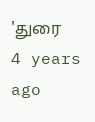'துரை
4 years ago